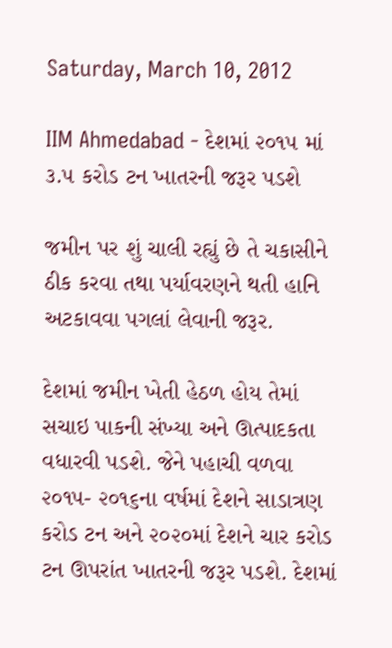Saturday, March 10, 2012

IIM Ahmedabad - દેશમાં ૨૦૧૫ માં ૩.૫ કરોડ ટન ખાતરની જરૂર પડશે

જમીન પર શું ચાલી રહ્યું છે તે ચકાસીને ઠીક કરવા તથા પર્યાવરણને થતી હાનિ અટકાવવા પગલાં લેવાની જરૂર.

દેશમાં જમીન ખેતી હેઠળ હોય તેમાં સચાઇ પાકની સંખ્યા અને ઊત્પાદકતા વધારવી પડશે. જેને પહાચી વળવા ૨૦૧૫- ૨૦૧૬ના વર્ષમાં દેશને સાડાત્રણ કરોડ ટન અને ૨૦૨૦માં દેશને ચાર કરોડ ટન ઊપરાંત ખાતરની જરૂર પડશે. દેશમાં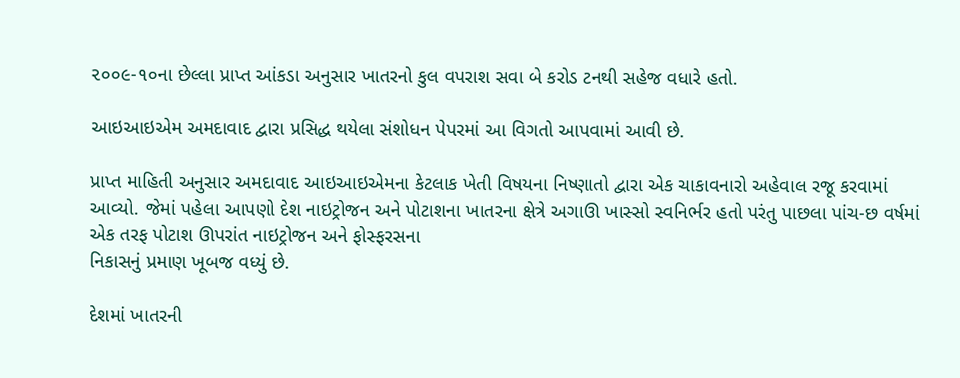૨૦૦૯-૧૦ના છેલ્લા પ્રાપ્ત આંકડા અનુસાર ખાતરનો કુલ વપરાશ સવા બે કરોડ ટનથી સહેજ વધારે હતો.

આઇઆઇએમ અમદાવાદ દ્વારા પ્રસિદ્ધ થયેલા સંશોધન પેપરમાં આ વિગતો આપવામાં આવી છે.

પ્રાપ્ત માહિતી અનુસાર અમદાવાદ આઇઆઇએમના કેટલાક ખેતી વિષયના નિષ્ણાતો દ્વારા એક ચાકાવનારો અહેવાલ રજૂ કરવામાં આવ્યો. જેમાં પહેલા આપણો દેશ નાઇટ્રોજન અને પોટાશના ખાતરના ક્ષેત્રે અગાઊ ખાસ્સો સ્વનિર્ભર હતો પરંતુ પાછલા પાંચ-છ વર્ષમાં એક તરફ પોટાશ ઊપરાંત નાઇટ્રોજન અને ફોસ્ફરસના
નિકાસનું પ્રમાણ ખૂબજ વધ્યું છે.

દેશમાં ખાતરની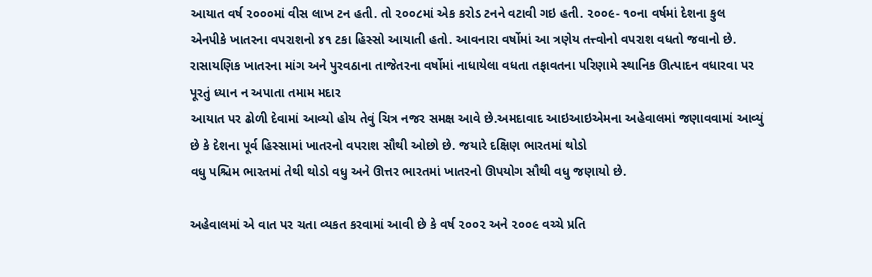આયાત વર્ષ ૨૦૦૦માં વીસ લાખ ટન હતી. તો ૨૦૦૮માં એક કરોડ ટનને વટાવી ગઇ હતી. ૨૦૦૯- ૧૦ના વર્ષમાં દેશના કુલ એનપીકે ખાતરના વપરાશનો ૪૧ ટકા હિસ્સો આયાતી હતો. આવનારા વર્ષોમાં આ ત્રણેય તત્ત્વોનો વપરાશ વધતો જવાનો છે. રાસાયણિક ખાતરના માંગ અને પુરવઠાના તાજેતરના વર્ષોમાં નાધાયેલા વધતા તફાવતના પરિણામે સ્થાનિક ઊત્પાદન વધારવા પર પૂરતું ધ્યાન ન અપાતા તમામ મદાર
આયાત પર ઢોળી દેવામાં આવ્યો હોય તેવું ચિત્ર નજર સમક્ષ આવે છે.અમદાવાદ આઇઆઇએમના અહેવાલમાં જણાવવામાં આવ્યું છે કે દેશના પૂર્વ હિસ્સામાં ખાતરનો વપરાશ સૌથી ઓછો છે. જયારે દક્ષિણ ભારતમાં થોડો
વધુ પશ્ચિમ ભારતમાં તેથી થોડો વધુ અને ઊત્તર ભારતમાં ખાતરનો ઊપયોગ સૌથી વધુ જણાયો છે.

અહેવાલમાં એ વાત પર ચતા વ્યકત કરવામાં આવી છે કે વર્ષ ૨૦૦૨ અને ૨૦૦૯ વચ્ચે પ્રતિ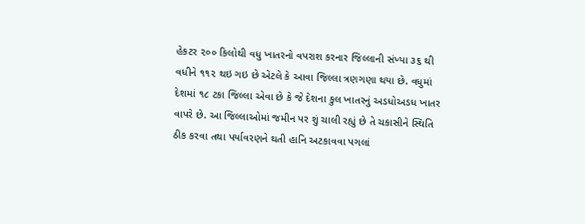હેકટર ૨૦૦ કિલોથી વધુ ખાતરનો વપરાશ કરનાર જિલ્લાની સંખ્યા ૩૬ થી વધીને ૧૧૨ થઇ ગઇ છે એટલે કે આવા જિલ્લા ત્રણગણા થયા છે. વધુમાં દેશમાં ૧૮ ટકા જિલ્લા એવા છે કે જે દેશના કુલ ખાતરનું અડધોઅડધ ખાતર
વાપરે છે. આ જિલ્લાઓમાં જમીન પર શું ચાલી રહ્યું છે તે ચકાસીને સ્થિતિ ઠીક કરવા તથા પર્યાવરણને થતી હાનિ અટકાવવા પગલાં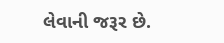લેવાની જરૂર છે.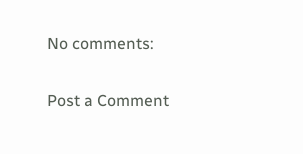No comments:

Post a Comment